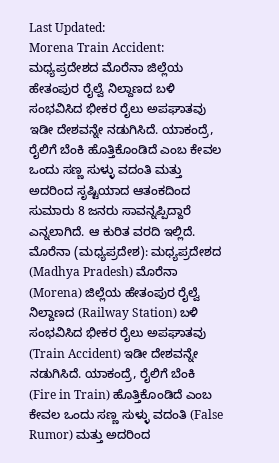Last Updated:
Morena Train Accident: ಮಧ್ಯಪ್ರದೇಶದ ಮೊರೆನಾ ಜಿಲ್ಲೆಯ ಹೇತಂಪುರ ರೈಲ್ವೆ ನಿಲ್ದಾಣದ ಬಳಿ ಸಂಭವಿಸಿದ ಭೀಕರ ರೈಲು ಅಪಘಾತವು ಇಡೀ ದೇಶವನ್ನೇ ನಡುಗಿಸಿದೆ. ಯಾಕಂದ್ರೆ, ರೈಲಿಗೆ ಬೆಂಕಿ ಹೊತ್ತಿಕೊಂಡಿದೆ ಎಂಬ ಕೇವಲ ಒಂದು ಸಣ್ಣ ಸುಳ್ಳು ವದಂತಿ ಮತ್ತು ಅದರಿಂದ ಸೃಷ್ಟಿಯಾದ ಆತಂಕದಿಂದ ಸುಮಾರು 8 ಜನರು ಸಾವನ್ನಪ್ಪಿದ್ದಾರೆ ಎನ್ನಲಾಗಿದೆ. ಆ ಕುರಿತ ವರದಿ ಇಲ್ಲಿದೆ.
ಮೊರೆನಾ (ಮಧ್ಯಪ್ರದೇಶ): ಮಧ್ಯಪ್ರದೇಶದ (Madhya Pradesh) ಮೊರೆನಾ (Morena) ಜಿಲ್ಲೆಯ ಹೇತಂಪುರ ರೈಲ್ವೆ ನಿಲ್ದಾಣದ (Railway Station) ಬಳಿ ಸಂಭವಿಸಿದ ಭೀಕರ ರೈಲು ಅಪಘಾತವು (Train Accident) ಇಡೀ ದೇಶವನ್ನೇ ನಡುಗಿಸಿದೆ. ಯಾಕಂದ್ರೆ, ರೈಲಿಗೆ ಬೆಂಕಿ (Fire in Train) ಹೊತ್ತಿಕೊಂಡಿದೆ ಎಂಬ ಕೇವಲ ಒಂದು ಸಣ್ಣ ಸುಳ್ಳು ವದಂತಿ (False Rumor) ಮತ್ತು ಅದರಿಂದ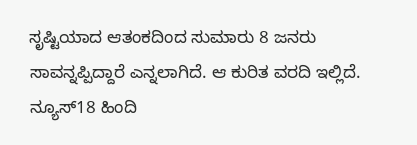ಸೃಷ್ಟಿಯಾದ ಆತಂಕದಿಂದ ಸುಮಾರು 8 ಜನರು ಸಾವನ್ನಪ್ಪಿದ್ದಾರೆ ಎನ್ನಲಾಗಿದೆ. ಆ ಕುರಿತ ವರದಿ ಇಲ್ಲಿದೆ.
ನ್ಯೂಸ್18 ಹಿಂದಿ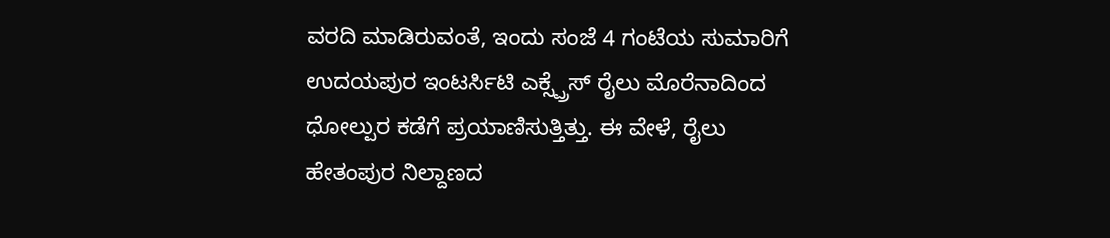ವರದಿ ಮಾಡಿರುವಂತೆ, ಇಂದು ಸಂಜೆ 4 ಗಂಟೆಯ ಸುಮಾರಿಗೆ ಉದಯಪುರ ಇಂಟರ್ಸಿಟಿ ಎಕ್ಸ್ಪ್ರೆಸ್ ರೈಲು ಮೊರೆನಾದಿಂದ ಧೋಲ್ಪುರ ಕಡೆಗೆ ಪ್ರಯಾಣಿಸುತ್ತಿತ್ತು. ಈ ವೇಳೆ, ರೈಲು ಹೇತಂಪುರ ನಿಲ್ದಾಣದ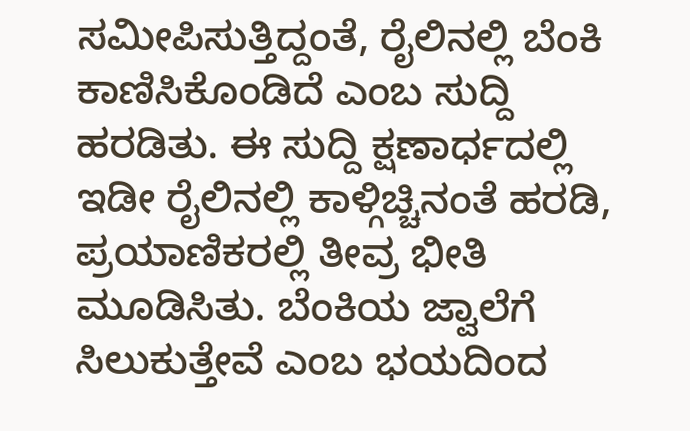ಸಮೀಪಿಸುತ್ತಿದ್ದಂತೆ, ರೈಲಿನಲ್ಲಿ ಬೆಂಕಿ ಕಾಣಿಸಿಕೊಂಡಿದೆ ಎಂಬ ಸುದ್ದಿ ಹರಡಿತು. ಈ ಸುದ್ದಿ ಕ್ಷಣಾರ್ಧದಲ್ಲಿ ಇಡೀ ರೈಲಿನಲ್ಲಿ ಕಾಳ್ಗಿಚ್ಚಿನಂತೆ ಹರಡಿ, ಪ್ರಯಾಣಿಕರಲ್ಲಿ ತೀವ್ರ ಭೀತಿ ಮೂಡಿಸಿತು. ಬೆಂಕಿಯ ಜ್ವಾಲೆಗೆ ಸಿಲುಕುತ್ತೇವೆ ಎಂಬ ಭಯದಿಂದ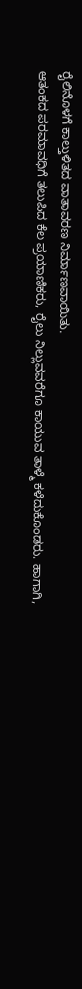ರೈಲಿನೊಳಗೆ ಕಾಲ್ತುಳಿತದ ವಾತಾವರಣ ನಿರ್ಮಾಣವಾಯಿತು.
ಆತಂಕದ ಪರಮಾವಧಿಗೆ ತಲುಪಿದ ಕೆಲ ಪ್ರಯಾಣಿಕರು, ರೈಲು ನಿಲ್ಲುವವರೆಗೂ ಕಾಯುವ ತಾಳ್ಮೆ ಕಳೆದುಕೊಂಡರು. ಹಾಗಾಗಿ,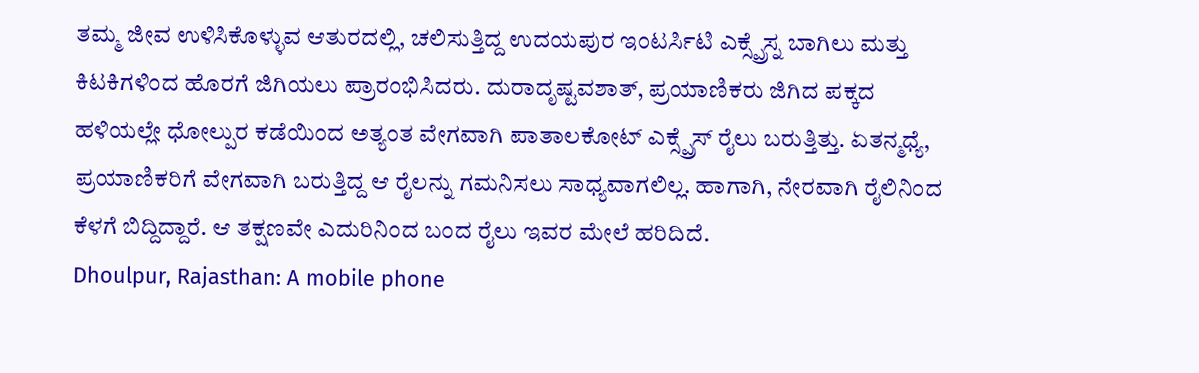ತಮ್ಮ ಜೀವ ಉಳಿಸಿಕೊಳ್ಳುವ ಆತುರದಲ್ಲಿ, ಚಲಿಸುತ್ತಿದ್ದ ಉದಯಪುರ ಇಂಟರ್ಸಿಟಿ ಎಕ್ಸ್ಪ್ರೆಸ್ನ ಬಾಗಿಲು ಮತ್ತು ಕಿಟಕಿಗಳಿಂದ ಹೊರಗೆ ಜಿಗಿಯಲು ಪ್ರಾರಂಭಿಸಿದರು. ದುರಾದೃಷ್ಟವಶಾತ್, ಪ್ರಯಾಣಿಕರು ಜಿಗಿದ ಪಕ್ಕದ ಹಳಿಯಲ್ಲೇ ಧೋಲ್ಪುರ ಕಡೆಯಿಂದ ಅತ್ಯಂತ ವೇಗವಾಗಿ ಪಾತಾಲಕೋಟ್ ಎಕ್ಸ್ಪ್ರೆಸ್ ರೈಲು ಬರುತ್ತಿತ್ತು. ಏತನ್ಮಧ್ಯೆ, ಪ್ರಯಾಣಿಕರಿಗೆ ವೇಗವಾಗಿ ಬರುತ್ತಿದ್ದ ಆ ರೈಲನ್ನು ಗಮನಿಸಲು ಸಾಧ್ಯವಾಗಲಿಲ್ಲ. ಹಾಗಾಗಿ, ನೇರವಾಗಿ ರೈಲಿನಿಂದ ಕೆಳಗೆ ಬಿದ್ದಿದ್ದಾರೆ. ಆ ತಕ್ಷಣವೇ ಎದುರಿನಿಂದ ಬಂದ ರೈಲು ಇವರ ಮೇಲೆ ಹರಿದಿದೆ.
Dhoulpur, Rajasthan: A mobile phone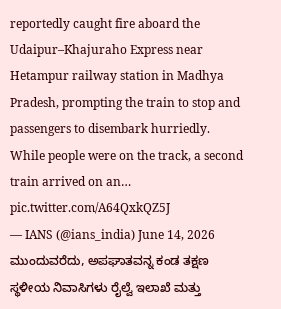reportedly caught fire aboard the Udaipur–Khajuraho Express near Hetampur railway station in Madhya Pradesh, prompting the train to stop and passengers to disembark hurriedly. While people were on the track, a second train arrived on an… pic.twitter.com/A64QxkQZ5J
— IANS (@ians_india) June 14, 2026
ಮುಂದುವರೆದು, ಅಪಘಾತವನ್ನ ಕಂಡ ತಕ್ಷಣ ಸ್ಥಳೀಯ ನಿವಾಸಿಗಳು ರೈಲ್ವೆ ಇಲಾಖೆ ಮತ್ತು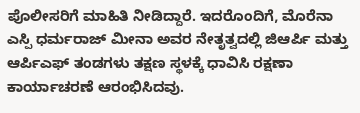ಪೊಲೀಸರಿಗೆ ಮಾಹಿತಿ ನೀಡಿದ್ದಾರೆ. ಇದರೊಂದಿಗೆ, ಮೊರೆನಾ ಎಸ್ಪಿ ಧರ್ಮರಾಜ್ ಮೀನಾ ಅವರ ನೇತೃತ್ವದಲ್ಲಿ ಜಿಆರ್ಪಿ ಮತ್ತು ಆರ್ಪಿಎಫ್ ತಂಡಗಳು ತಕ್ಷಣ ಸ್ಥಳಕ್ಕೆ ಧಾವಿಸಿ ರಕ್ಷಣಾ ಕಾರ್ಯಾಚರಣೆ ಆರಂಭಿಸಿದವು.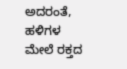ಅದರಂತೆ, ಹಳಿಗಳ ಮೇಲೆ ರಕ್ತದ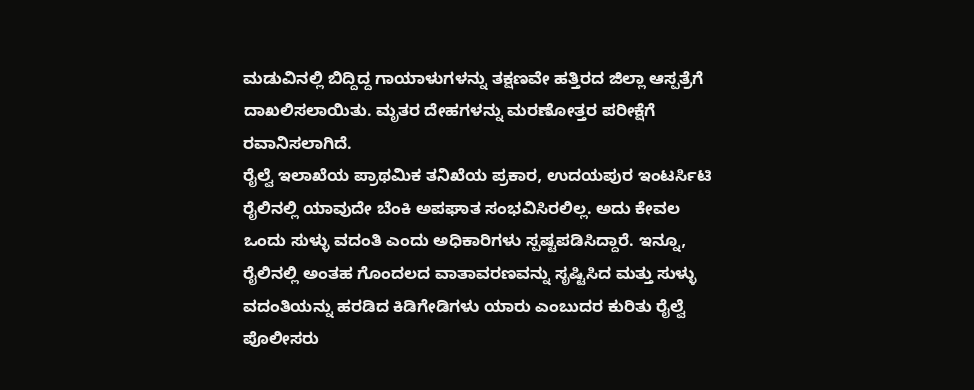ಮಡುವಿನಲ್ಲಿ ಬಿದ್ದಿದ್ದ ಗಾಯಾಳುಗಳನ್ನು ತಕ್ಷಣವೇ ಹತ್ತಿರದ ಜಿಲ್ಲಾ ಆಸ್ಪತ್ರೆಗೆ ದಾಖಲಿಸಲಾಯಿತು. ಮೃತರ ದೇಹಗಳನ್ನು ಮರಣೋತ್ತರ ಪರೀಕ್ಷೆಗೆ ರವಾನಿಸಲಾಗಿದೆ.
ರೈಲ್ವೆ ಇಲಾಖೆಯ ಪ್ರಾಥಮಿಕ ತನಿಖೆಯ ಪ್ರಕಾರ, ಉದಯಪುರ ಇಂಟರ್ಸಿಟಿ ರೈಲಿನಲ್ಲಿ ಯಾವುದೇ ಬೆಂಕಿ ಅಪಘಾತ ಸಂಭವಿಸಿರಲಿಲ್ಲ. ಅದು ಕೇವಲ ಒಂದು ಸುಳ್ಳು ವದಂತಿ ಎಂದು ಅಧಿಕಾರಿಗಳು ಸ್ಪಷ್ಟಪಡಿಸಿದ್ದಾರೆ. ಇನ್ನೂ, ರೈಲಿನಲ್ಲಿ ಅಂತಹ ಗೊಂದಲದ ವಾತಾವರಣವನ್ನು ಸೃಷ್ಟಿಸಿದ ಮತ್ತು ಸುಳ್ಳು ವದಂತಿಯನ್ನು ಹರಡಿದ ಕಿಡಿಗೇಡಿಗಳು ಯಾರು ಎಂಬುದರ ಕುರಿತು ರೈಲ್ವೆ ಪೊಲೀಸರು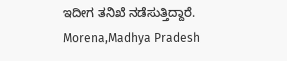ಇದೀಗ ತನಿಖೆ ನಡೆಸುತ್ತಿದ್ದಾರೆ.
Morena,Madhya Pradesh